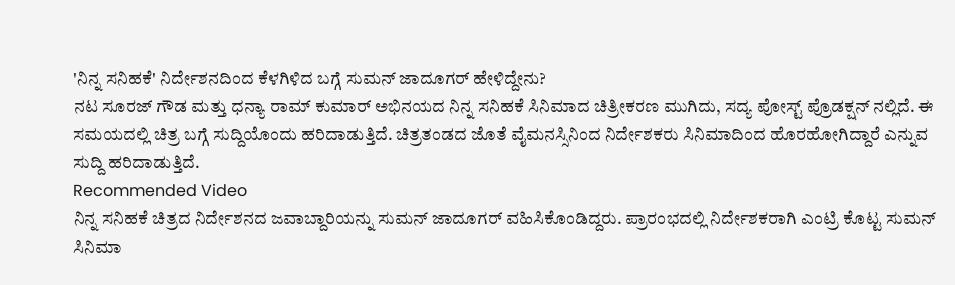'ನಿನ್ನ ಸನಿಹಕೆ' ನಿರ್ದೇಶನದಿಂದ ಕೆಳಗಿಳಿದ ಬಗ್ಗೆ ಸುಮನ್ ಜಾದೂಗರ್ ಹೇಳಿದ್ದೇನು?
ನಟ ಸೂರಜ್ ಗೌಡ ಮತ್ತು ಧನ್ಯಾ ರಾಮ್ ಕುಮಾರ್ ಅಭಿನಯದ ನಿನ್ನ ಸನಿಹಕೆ ಸಿನಿಮಾದ ಚಿತ್ರೀಕರಣ ಮುಗಿದು, ಸದ್ಯ ಪೋಸ್ಟ್ ಪ್ರೊಡಕ್ಷನ್ ನಲ್ಲಿದೆ. ಈ ಸಮಯದಲ್ಲಿ ಚಿತ್ರ ಬಗ್ಗೆ ಸುದ್ದಿಯೊಂದು ಹರಿದಾಡುತ್ತಿದೆ. ಚಿತ್ರತಂಡದ ಜೊತೆ ವೈಮನಸ್ಸಿನಿಂದ ನಿರ್ದೇಶಕರು ಸಿನಿಮಾದಿಂದ ಹೊರಹೋಗಿದ್ದಾರೆ ಎನ್ನುವ ಸುದ್ದಿ ಹರಿದಾಡುತ್ತಿದೆ.
Recommended Video
ನಿನ್ನ ಸನಿಹಕೆ ಚಿತ್ರದ ನಿರ್ದೇಶನದ ಜವಾಬ್ದಾರಿಯನ್ನು ಸುಮನ್ ಜಾದೂಗರ್ ವಹಿಸಿಕೊಂಡಿದ್ದರು. ಪ್ರಾರಂಭದಲ್ಲಿ ನಿರ್ದೇಶಕರಾಗಿ ಎಂಟ್ರಿ ಕೊಟ್ಟ ಸುಮನ್ ಸಿನಿಮಾ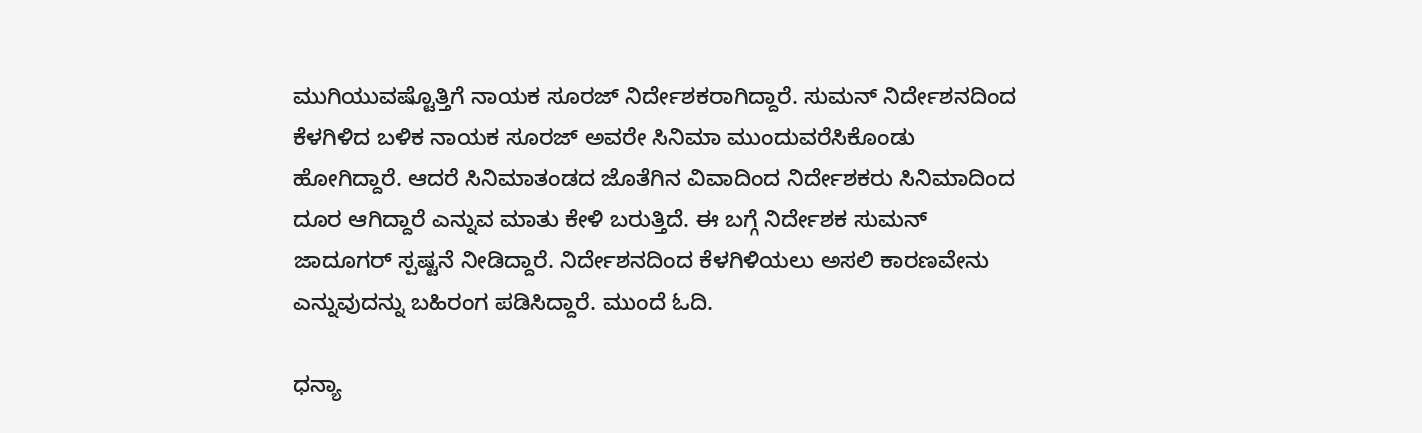ಮುಗಿಯುವಷ್ಟೊತ್ತಿಗೆ ನಾಯಕ ಸೂರಜ್ ನಿರ್ದೇಶಕರಾಗಿದ್ದಾರೆ. ಸುಮನ್ ನಿರ್ದೇಶನದಿಂದ ಕೆಳಗಿಳಿದ ಬಳಿಕ ನಾಯಕ ಸೂರಜ್ ಅವರೇ ಸಿನಿಮಾ ಮುಂದುವರೆಸಿಕೊಂಡು ಹೋಗಿದ್ದಾರೆ. ಆದರೆ ಸಿನಿಮಾತಂಡದ ಜೊತೆಗಿನ ವಿವಾದಿಂದ ನಿರ್ದೇಶಕರು ಸಿನಿಮಾದಿಂದ ದೂರ ಆಗಿದ್ದಾರೆ ಎನ್ನುವ ಮಾತು ಕೇಳಿ ಬರುತ್ತಿದೆ. ಈ ಬಗ್ಗೆ ನಿರ್ದೇಶಕ ಸುಮನ್ ಜಾದೂಗರ್ ಸ್ಪಷ್ಟನೆ ನೀಡಿದ್ದಾರೆ. ನಿರ್ದೇಶನದಿಂದ ಕೆಳಗಿಳಿಯಲು ಅಸಲಿ ಕಾರಣವೇನು ಎನ್ನುವುದನ್ನು ಬಹಿರಂಗ ಪಡಿಸಿದ್ದಾರೆ. ಮುಂದೆ ಓದಿ.

ಧನ್ಯಾ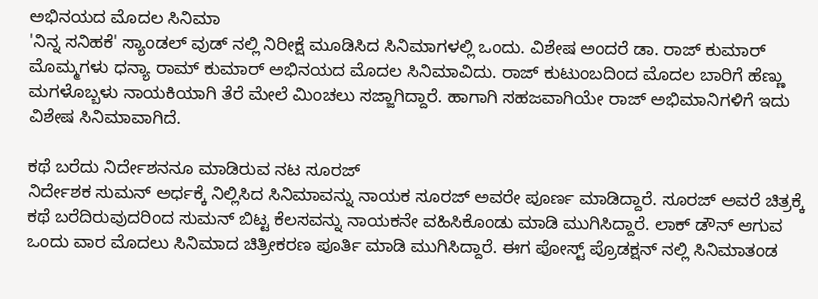ಅಭಿನಯದ ಮೊದಲ ಸಿನಿಮಾ
'ನಿನ್ನ ಸನಿಹಕೆ' ಸ್ಯಾಂಡಲ್ ವುಡ್ ನಲ್ಲಿ ನಿರೀಕ್ಷೆ ಮೂಡಿಸಿದ ಸಿನಿಮಾಗಳಲ್ಲಿ ಒಂದು. ವಿಶೇಷ ಅಂದರೆ ಡಾ. ರಾಜ್ ಕುಮಾರ್ ಮೊಮ್ಮಗಳು ಧನ್ಯಾ ರಾಮ್ ಕುಮಾರ್ ಅಭಿನಯದ ಮೊದಲ ಸಿನಿಮಾವಿದು. ರಾಜ್ ಕುಟುಂಬದಿಂದ ಮೊದಲ ಬಾರಿಗೆ ಹೆಣ್ಣು ಮಗಳೊಬ್ಬಳು ನಾಯಕಿಯಾಗಿ ತೆರೆ ಮೇಲೆ ಮಿಂಚಲು ಸಜ್ಜಾಗಿದ್ದಾರೆ. ಹಾಗಾಗಿ ಸಹಜವಾಗಿಯೇ ರಾಜ್ ಅಭಿಮಾನಿಗಳಿಗೆ ಇದು ವಿಶೇಷ ಸಿನಿಮಾವಾಗಿದೆ.

ಕಥೆ ಬರೆದು ನಿರ್ದೇಶನನೂ ಮಾಡಿರುವ ನಟ ಸೂರಜ್
ನಿರ್ದೇಶಕ ಸುಮನ್ ಅರ್ಧಕ್ಕೆ ನಿಲ್ಲಿಸಿದ ಸಿನಿಮಾವನ್ನು ನಾಯಕ ಸೂರಜ್ ಅವರೇ ಪೂರ್ಣ ಮಾಡಿದ್ದಾರೆ. ಸೂರಜ್ ಅವರೆ ಚಿತ್ರಕ್ಕೆ ಕಥೆ ಬರೆದಿರುವುದರಿಂದ ಸುಮನ್ ಬಿಟ್ಟ ಕೆಲಸವನ್ನು ನಾಯಕನೇ ವಹಿಸಿಕೊಂಡು ಮಾಡಿ ಮುಗಿಸಿದ್ದಾರೆ. ಲಾಕ್ ಡೌನ್ ಆಗುವ ಒಂದು ವಾರ ಮೊದಲು ಸಿನಿಮಾದ ಚಿತ್ರೀಕರಣ ಪೂರ್ತಿ ಮಾಡಿ ಮುಗಿಸಿದ್ದಾರೆ. ಈಗ ಪೋಸ್ಟ್ ಪ್ರೊಡಕ್ಷನ್ ನಲ್ಲಿ ಸಿನಿಮಾತಂಡ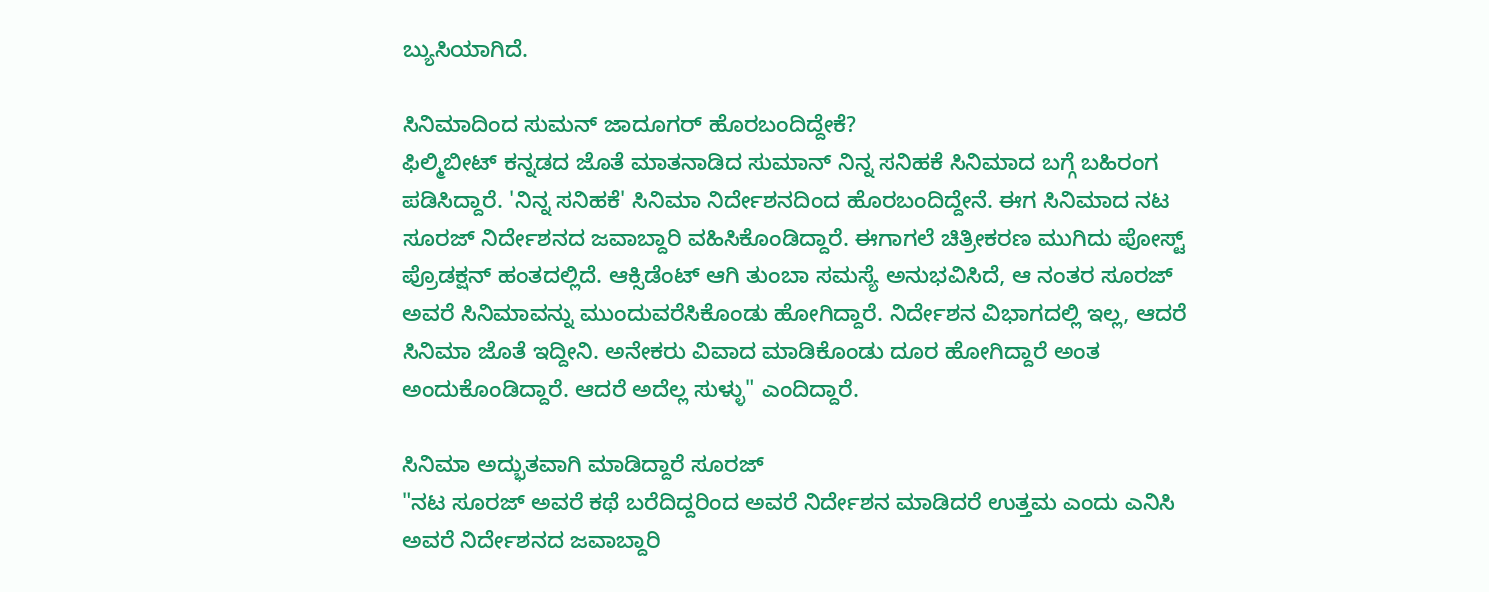ಬ್ಯುಸಿಯಾಗಿದೆ.

ಸಿನಿಮಾದಿಂದ ಸುಮನ್ ಜಾದೂಗರ್ ಹೊರಬಂದಿದ್ದೇಕೆ?
ಫಿಲ್ಮಿಬೀಟ್ ಕನ್ನಡದ ಜೊತೆ ಮಾತನಾಡಿದ ಸುಮಾನ್ ನಿನ್ನ ಸನಿಹಕೆ ಸಿನಿಮಾದ ಬಗ್ಗೆ ಬಹಿರಂಗ ಪಡಿಸಿದ್ದಾರೆ. 'ನಿನ್ನ ಸನಿಹಕೆ' ಸಿನಿಮಾ ನಿರ್ದೇಶನದಿಂದ ಹೊರಬಂದಿದ್ದೇನೆ. ಈಗ ಸಿನಿಮಾದ ನಟ ಸೂರಜ್ ನಿರ್ದೇಶನದ ಜವಾಬ್ದಾರಿ ವಹಿಸಿಕೊಂಡಿದ್ದಾರೆ. ಈಗಾಗಲೆ ಚಿತ್ರೀಕರಣ ಮುಗಿದು ಪೋಸ್ಟ್ ಪ್ರೊಡಕ್ಷನ್ ಹಂತದಲ್ಲಿದೆ. ಆಕ್ಸಿಡೆಂಟ್ ಆಗಿ ತುಂಬಾ ಸಮಸ್ಯೆ ಅನುಭವಿಸಿದೆ, ಆ ನಂತರ ಸೂರಜ್ ಅವರೆ ಸಿನಿಮಾವನ್ನು ಮುಂದುವರೆಸಿಕೊಂಡು ಹೋಗಿದ್ದಾರೆ. ನಿರ್ದೇಶನ ವಿಭಾಗದಲ್ಲಿ ಇಲ್ಲ, ಆದರೆ ಸಿನಿಮಾ ಜೊತೆ ಇದ್ದೀನಿ. ಅನೇಕರು ವಿವಾದ ಮಾಡಿಕೊಂಡು ದೂರ ಹೋಗಿದ್ದಾರೆ ಅಂತ ಅಂದುಕೊಂಡಿದ್ದಾರೆ. ಆದರೆ ಅದೆಲ್ಲ ಸುಳ್ಳು" ಎಂದಿದ್ದಾರೆ.

ಸಿನಿಮಾ ಅದ್ಭುತವಾಗಿ ಮಾಡಿದ್ದಾರೆ ಸೂರಜ್
"ನಟ ಸೂರಜ್ ಅವರೆ ಕಥೆ ಬರೆದಿದ್ದರಿಂದ ಅವರೆ ನಿರ್ದೇಶನ ಮಾಡಿದರೆ ಉತ್ತಮ ಎಂದು ಎನಿಸಿ ಅವರೆ ನಿರ್ದೇಶನದ ಜವಾಬ್ದಾರಿ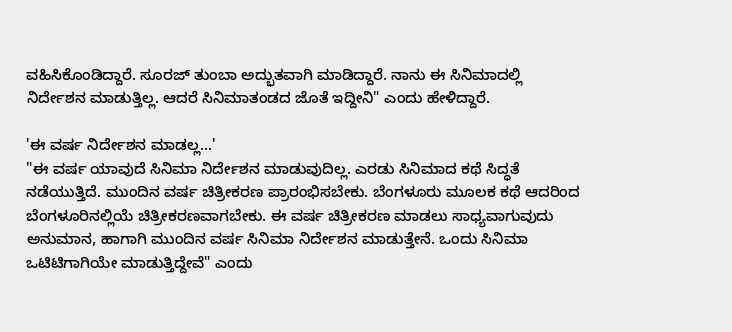ವಹಿಸಿಕೊಂಡಿದ್ದಾರೆ. ಸೂರಜ್ ತುಂಬಾ ಅದ್ಭುತವಾಗಿ ಮಾಡಿದ್ದಾರೆ. ನಾನು ಈ ಸಿನಿಮಾದಲ್ಲಿ ನಿರ್ದೇಶನ ಮಾಡುತ್ತಿಲ್ಲ. ಆದರೆ ಸಿನಿಮಾತಂಡದ ಜೊತೆ ಇದ್ದೀನಿ" ಎಂದು ಹೇಳಿದ್ದಾರೆ.

'ಈ ವರ್ಷ ನಿರ್ದೇಶನ ಮಾಡಲ್ಲ...'
"ಈ ವರ್ಷ ಯಾವುದೆ ಸಿನಿಮಾ ನಿರ್ದೇಶನ ಮಾಡುವುದಿಲ್ಲ. ಎರಡು ಸಿನಿಮಾದ ಕಥೆ ಸಿದ್ಧತೆ ನಡೆಯುತ್ತಿದೆ. ಮುಂದಿನ ವರ್ಷ ಚಿತ್ರೀಕರಣ ಪ್ರಾರಂಭಿಸಬೇಕು. ಬೆಂಗಳೂರು ಮೂಲಕ ಕಥೆ ಆದರಿಂದ ಬೆಂಗಳೂರಿನಲ್ಲಿಯೆ ಚಿತ್ರೀಕರಣವಾಗಬೇಕು. ಈ ವರ್ಷ ಚಿತ್ರೀಕರಣ ಮಾಡಲು ಸಾಧ್ಯವಾಗುವುದು ಅನುಮಾನ, ಹಾಗಾಗಿ ಮುಂದಿನ ವರ್ಷ ಸಿನಿಮಾ ನಿರ್ದೇಶನ ಮಾಡುತ್ತೇನೆ. ಒಂದು ಸಿನಿಮಾ ಒಟಿಟಿಗಾಗಿಯೇ ಮಾಡುತ್ತಿದ್ದೇವೆ" ಎಂದು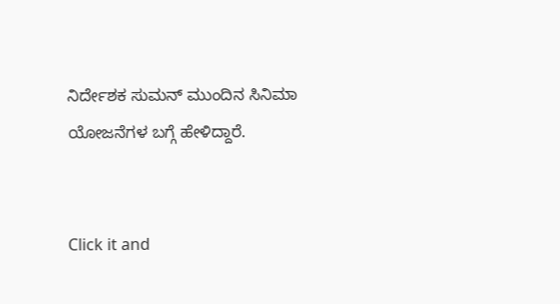ನಿರ್ದೇಶಕ ಸುಮನ್ ಮುಂದಿನ ಸಿನಿಮಾ ಯೋಜನೆಗಳ ಬಗ್ಗೆ ಹೇಳಿದ್ದಾರೆ.


Click it and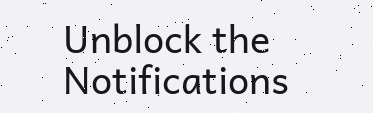Unblock the Notifications